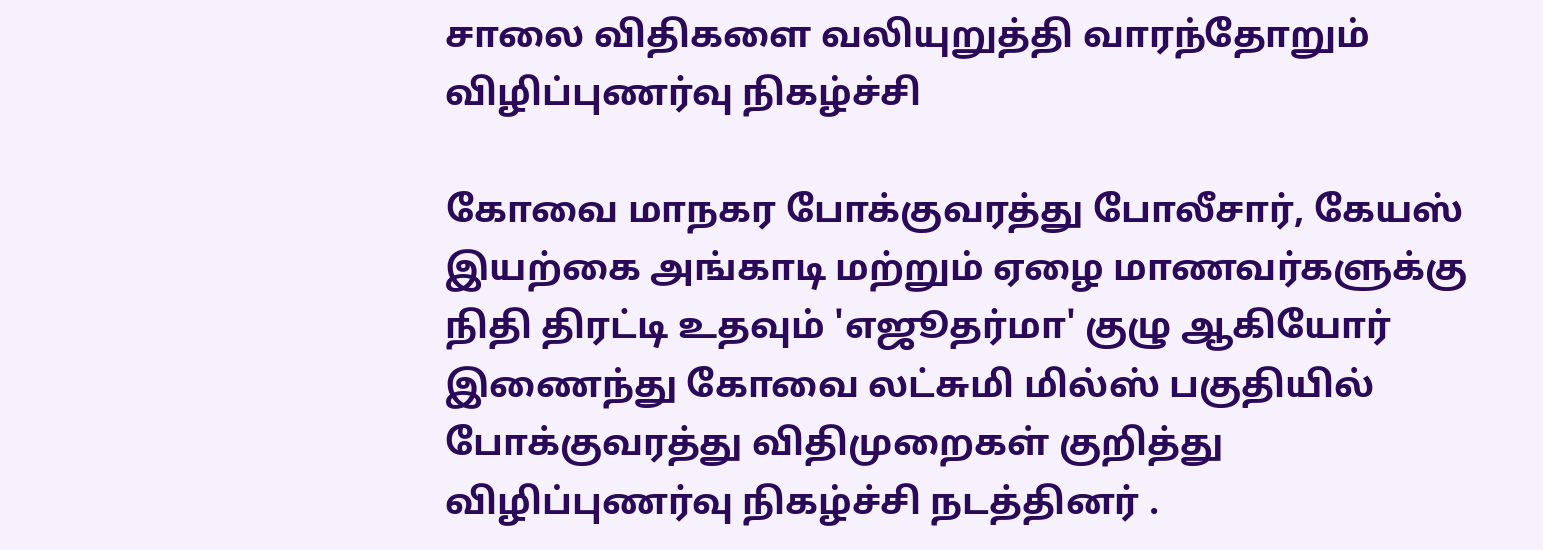சாலை விதிகளை வலியுறுத்தி வாரந்தோறும் விழிப்புணர்வு நிகழ்ச்சி

கோவை மாநகர போக்குவரத்து போலீசார், கேயஸ் இயற்கை அங்காடி மற்றும் ஏழை மாணவர்களுக்கு நிதி திரட்டி உதவும் 'எஜூதர்மா' குழு ஆகியோர் இணைந்து கோவை லட்சுமி மில்ஸ் பகுதியில் போக்குவரத்து விதிமுறைகள் குறித்து விழிப்புணர்வு நிகழ்ச்சி நடத்தினர் .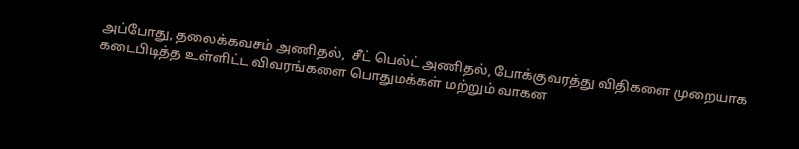அப்போது, தலைக்கவசம் அணிதல்,  சீட் பெல்ட் அணிதல், போக்குவரத்து விதிகளை முறையாக கடைபிடித்த உள்ளிட்ட விவரங்களை பொதுமக்கள் மற்றும் வாகன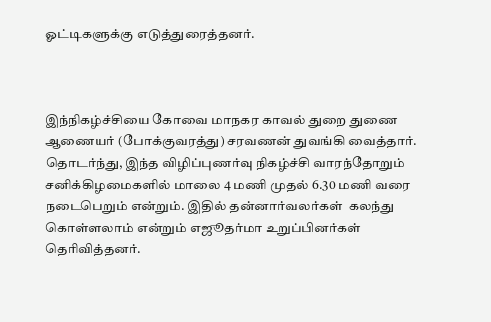ஓட்டிகளுக்கு எடுத்துரைத்தனர்.



இந்நிகழ்ச்சியை கோவை மாநகர காவல் துறை துணை ஆணையர் (போக்குவரத்து) சரவணன் துவங்கி வைத்தார். தொடர்ந்து, இந்த விழிப்புணர்வு நிகழ்ச்சி வாரந்தோறும் சனிக்கிழமைகளில் மாலை 4 மணி முதல் 6.30 மணி வரை நடைபெறும் என்றும். இதில் தன்னார்வலர்கள்  கலந்து கொள்ளலாம் என்றும் எஜூதர்மா உறுப்பினர்கள் தெரிவித்தனர்.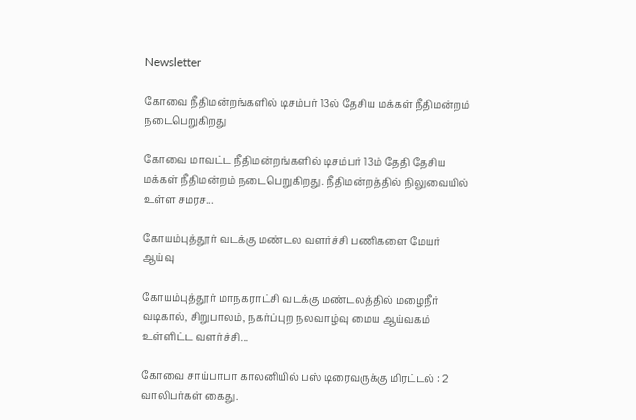Newsletter

கோவை நீதிமன்றங்களில் டிசம்பர் 13ல் தேசிய மக்கள் நீதிமன்றம் நடைபெறுகிறது

கோவை மாவட்ட நீதிமன்றங்களில் டிசம்பர் 13ம் தேதி தேசிய மக்கள் நீதிமன்றம் நடைபெறுகிறது. நீதிமன்றத்தில் நிலுவையில் உள்ள சமரச...

கோயம்புத்தூர் வடக்கு மண்டல வளர்ச்சி பணிகளை மேயர் ஆய்வு

கோயம்புத்தூர் மாநகராட்சி வடக்கு மண்டலத்தில் மழைநீர் வடிகால், சிறுபாலம், நகர்ப்புற நலவாழ்வு மைய ஆய்வகம் உள்ளிட்ட வளர்ச்சி...

கோவை சாய்பாபா காலனியில் பஸ் டிரைவருக்கு மிரட்டல் : 2 வாலிபர்கள் கைது.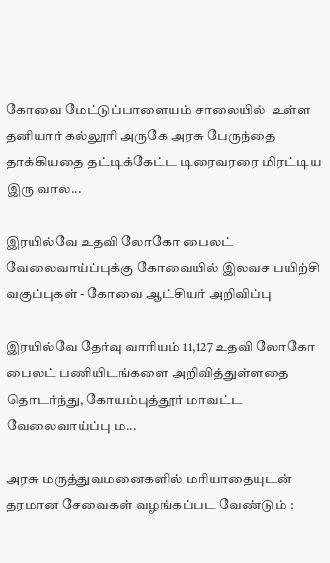கோவை மேட்டுப்பாளையம் சாலையில்  உள்ள தனியார் கல்லூரி அருகே அரசு பேருந்தை தாக்கியதை தட்டிக்கேட்ட டிரைவரரை மிரட்டிய இரு வால...

இரயில்வே உதவி லோகோ பைலட் வேலைவாய்ப்புக்கு கோவையில் இலவச பயிற்சி வகுப்புகள் - கோவை ஆட்சியர் அறிவிப்பு

இரயில்வே தேர்வு வாரியம் 11,127 உதவி லோகோ பைலட் பணியிடங்களை அறிவித்துள்ளதை தொடர்ந்து, கோயம்புத்தூர் மாவட்ட வேலைவாய்ப்பு ம...

அரசு மருத்துவமனைகளில் மரியாதையுடன் தரமான சேவைகள் வழங்கப்பட வேண்டும் :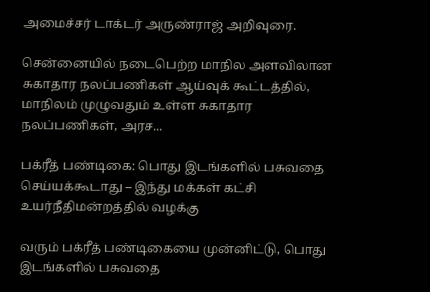அமைச்சர் டாக்டர் அருண்ராஜ் அறிவுரை.

சென்னையில் நடைபெற்ற மாநில அளவிலான சுகாதார நலப்பணிகள் ஆய்வுக் கூட்டத்தில், மாநிலம் முழுவதும் உள்ள சுகாதார நலப்பணிகள், அரச...

பக்ரீத் பண்டிகை: பொது இடங்களில் பசுவதை செய்யக்கூடாது – இந்து மக்கள் கட்சி உயர்நீதிமன்றத்தில் வழக்கு

வரும் பக்ரீத் பண்டிகையை முன்னிட்டு, பொது இடங்களில் பசுவதை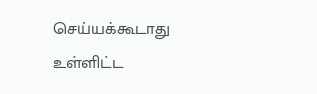செய்யக்கூடாது உள்ளிட்ட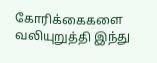கோரிக்கைகளை வலியுறுத்தி இந்து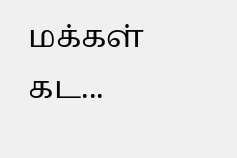மக்கள் கட...